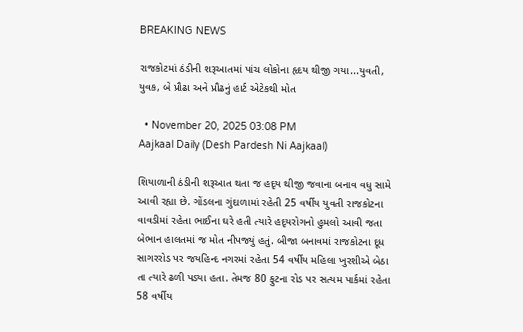BREAKING NEWS

રાજકોટમાં ઠંડીની શરૂઆતમાં પાંચ લોકોના હૃદય થીજી ગયા...યુવતી, યુવક, બે પ્રૌઢા અને પ્રૌઢનું હાર્ટ એટેકથી મોત

  • November 20, 2025 03:08 PM
Aajkaal Daily (Desh Pardesh Ni Aajkaal)

શિયાળાની ઠંડીની શરૂઆત થતા જ હદૃય થીજી જવાના બનાવ વધુ સામે આવી રહ્યા છે. ગોંડલના ગુંદાળામાં રહેતી 25 વર્ષીય યુવતી રાજકોટના વાવડીમાં રહેતા ભાઈના ઘરે હતી ત્યારે હદૃયરોગનો હુમલો આવી જતા બેભાન હાલતમાં જ મોત નીપજ્યું હતું. બીજા બનાવમાં રાજકોટના દૂધ સાગરરોડ પર જયહિન્દ નગરમાં રહેતા 54 વર્ષીય મહિલા ખુરશીએ બેઠા તા ત્યારે ઢળી પડ્યા હતા. તેમજ 80 ફુટના રોડ પર સત્યમ પાર્કમાં રહેતા 58 વર્ષીય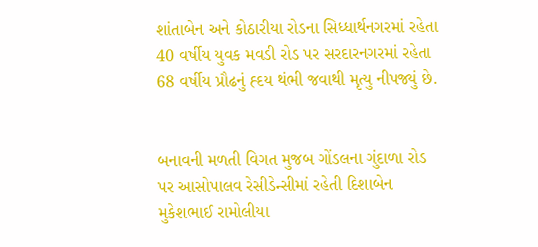શાંતાબેન અને કોઠારીયા રોડના સિધ્ધાર્થનગરમાં રહેતા 40 વર્ષીય યુવક મવડી રોડ પર સરદારનગરમાં રહેતા 68 વર્ષીય પ્રૌઢનું હ્દય થંભી જવાથી મૃત્યુ નીપજ્યું છે.


બનાવની મળતી વિગત મુજબ ગોંડલના ગુંદાળા રોડ પર આસોપાલવ રેસીડેન્સીમાં રહેતી દિશાબેન મુકેશભાઈ રામોલીયા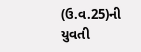(ઉ.વ.25)ની યુવતી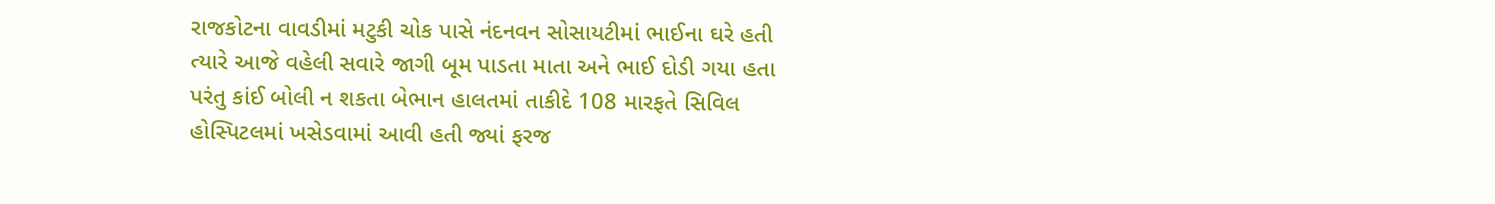રાજકોટના વાવડીમાં મટુકી ચોક પાસે નંદનવન સોસાયટીમાં ભાઈના ઘરે હતી ત્યારે આજે વહેલી સવારે જાગી બૂમ પાડતા માતા અને ભાઈ દોડી ગયા હતા પરંતુ કાંઈ બોલી ન શકતા બેભાન હાલતમાં તાકીદે 108 મારફતે સિવિલ હોસ્પિટલમાં ખસેડવામાં આવી હતી જ્યાં ફરજ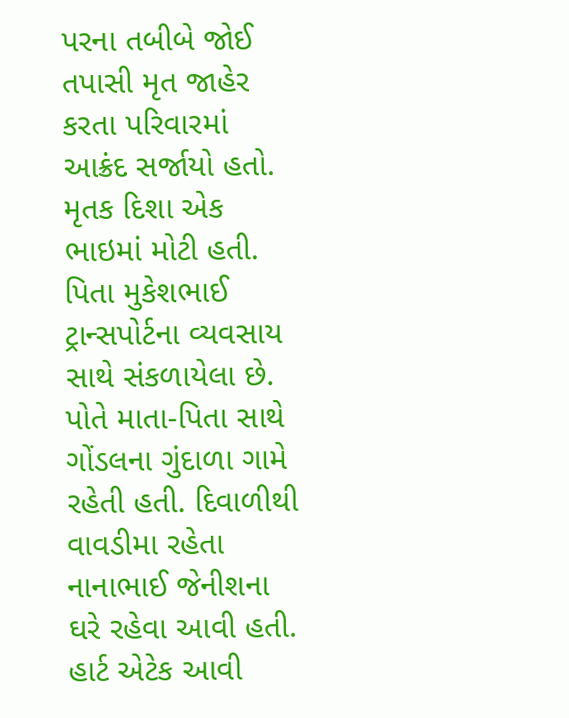પરના તબીબે જોઈ તપાસી મૃત જાહેર કરતા પરિવારમાં આક્રંદ સર્જાયો હતો. મૃતક દિશા એક ભાઇમાં મોટી હતી. પિતા મુકેશભાઈ ટ્રાન્સપોર્ટના વ્યવસાય સાથે સંકળાયેલા છે. પોતે માતા-પિતા સાથે ગોંડલના ગુંદાળા ગામે રહેતી હતી. દિવાળીથી વાવડીમા રહેતા નાનાભાઈ જેનીશના ઘરે રહેવા આવી હતી. હાર્ટ એટેક આવી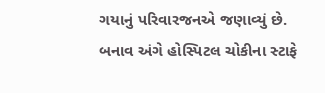ગયાનું પરિવારજનએ જણાવ્યું છે. બનાવ અંગે હોસ્પિટલ ચોકીના સ્ટાફે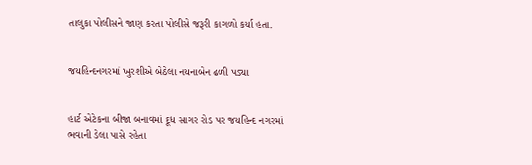તાલુકા પોલીસને જાણ કરતા પોલીસે જરૂરી કાગળો કર્યા હતા.


જયહિન્દનગરમાં ખુરશીએ બેઠેલા નયનાબેન ઢળી પડ્યા


હાર્ટ એટેકના બીજા બનાવમાં દૂધ સાગર રોડ પર જયહિન્દ નગરમાં ભવાની ડેલા પાસે રહેતા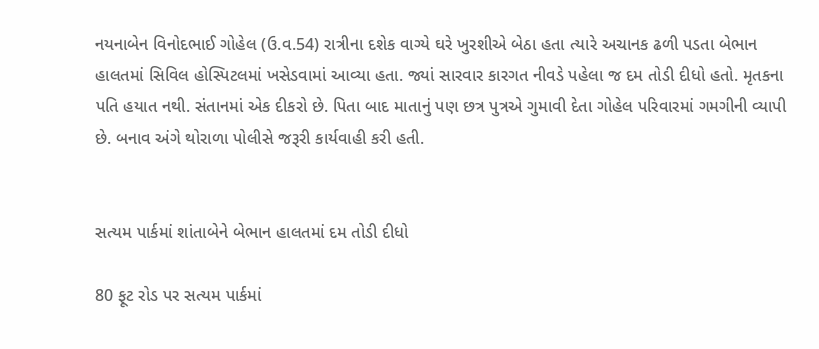નયનાબેન વિનોદભાઈ ગોહેલ (ઉ.વ.54) રાત્રીના દશેક વાગ્યે ઘરે ખુરશીએ બેઠા હતા ત્યારે અચાનક ઢળી પડતા બેભાન હાલતમાં સિવિલ હોસ્પિટલમાં ખસેડવામાં આવ્યા હતા. જ્યાં સારવાર કારગત નીવડે પહેલા જ દમ તોડી દીધો હતો. મૃતકના પતિ હયાત નથી. સંતાનમાં એક દીકરો છે. પિતા બાદ માતાનું પણ છત્ર પુત્રએ ગુમાવી દેતા ગોહેલ પરિવારમાં ગમગીની વ્યાપી છે. બનાવ અંગે થોરાળા પોલીસે જરૂરી કાર્યવાહી કરી હતી.


સત્યમ પાર્કમાં શાંતાબેને બેભાન હાલતમાં દમ તોડી દીધો

80 ફૂટ રોડ પર સત્યમ પાર્કમાં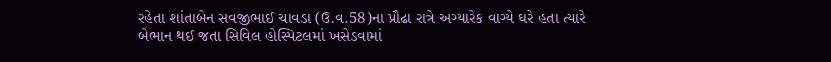રહેતા શાંતાબેન સવજીભાઈ ચાવડા (ઉ.વ.58)ના પ્રૌઢા રાત્રે અગ્યારેક વાગ્યે ઘરે હતા ત્યારે બેભાન થઈ જતા સિવિલ હોસ્પિટલમાં ખસેડવામાં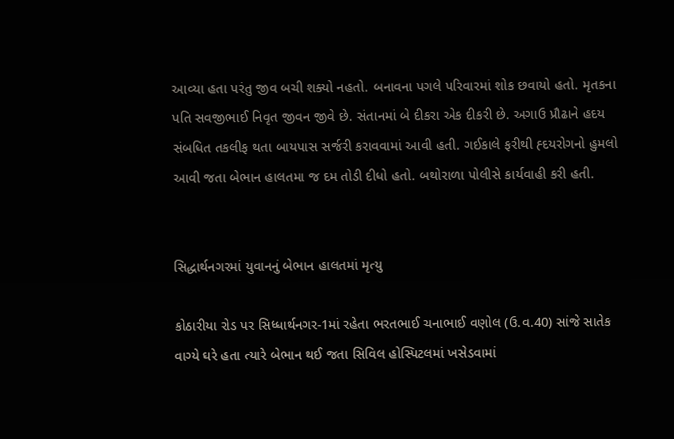આવ્યા હતા પરંતુ જીવ બચી શક્યો નહતો. બનાવના પગલે પરિવારમાં શોક છવાયો હતો. મૃતકના પતિ સવજીભાઈ નિવૃત જીવન જીવે છે. સંતાનમાં બે દીકરા એક દીકરી છે. અગાઉ પ્રૌઢાને હદય સંબધિત તકલીફ થતા બાયપાસ સર્જરી કરાવવામાં આવી હતી. ગઈકાલે ફરીથી હ્દયરોગનો હુમલો આવી જતા બેભાન હાલતમા જ દમ તોડી દીધો હતો. બથોરાળા પોલીસે કાર્યવાહી કરી હતી.


સિદ્ધાર્થનગરમાં યુવાનનું બેભાન હાલતમાં મૃત્યુ

કોઠારીયા રોડ પર સિધ્ધાર્થનગર-1માં રહેતા ભરતભાઈ ચનાભાઈ વણોલ (ઉ.વ.40) સાંજે સાતેક વાગ્યે ઘરે હતા ત્યારે બેભાન થઈ જતા સિવિલ હોસ્પિટલમાં ખસેડવામાં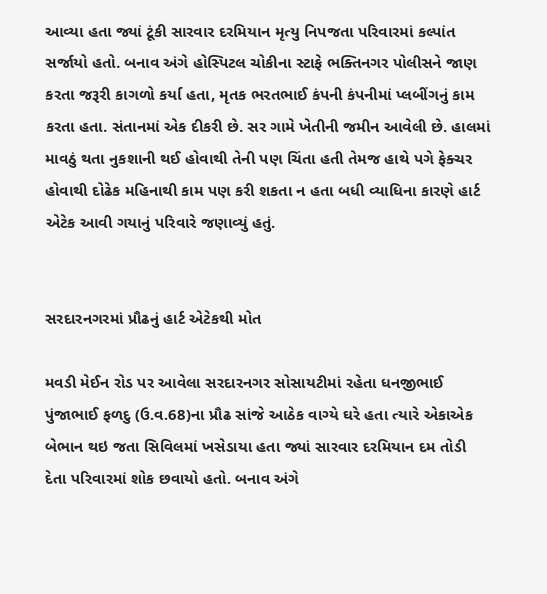આવ્યા હતા જ્યાં ટૂંકી સારવાર દરમિયાન મૃત્યુ નિપજતા પરિવારમાં કલ્પાંત સર્જાયો હતો. બનાવ અંગે હોસ્પિટલ ચોકીના સ્ટાફે ભક્તિનગર પોલીસને જાણ કરતા જરૂરી કાગળો કર્યા હતા, મૃતક ભરતભાઈ કંપની કંપનીમાં પ્લબીંગનું કામ કરતા હતા. સંતાનમાં એક દીકરી છે. સર ગામે ખેતીની જમીન આવેલી છે. હાલમાં માવઠું થતા નુકશાની થઈ હોવાથી તેની પણ ચિંતા હતી તેમજ હાથે પગે ફેક્ચર હોવાથી દોઢેક મહિનાથી કામ પણ કરી શકતા ન હતા બધી વ્યાધિના કારણે હાર્ટ એટેક આવી ગયાનું પરિવારે જણાવ્યું હતું.


સરદારનગરમાં પ્રૌઢનું હાર્ટ એટેકથી મોત

મવડી મેઈન રોડ પર આવેલા સરદારનગર સોસાયટીમાં રહેતા ધનજીભાઈ પુંજાભાઈ ફળદુ (ઉ.વ.68)ના પ્રૌઢ સાંજે આઠેક વાગ્યે ઘરે હતા ત્યારે એકાએક બેભાન થઇ જતા સિવિલમાં ખસેડાયા હતા જ્યાં સારવાર દરમિયાન દમ તોડી દેતા પરિવારમાં શોક છવાયો હતો. બનાવ અંગે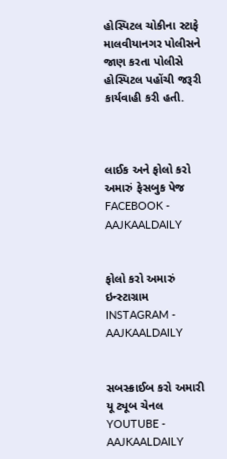હોસ્પિટલ ચોકીના સ્ટાફે માલવીયાનગર પોલીસને જાણ કરતા પોલીસે હોસ્પિટલ પહોંચી જરૂરી કાર્યવાહી કરી હતી.



લાઈક અને ફોલો કરો અમારું ફેસબુક પેજ FACEBOOK - AAJKAALDAILY


ફોલો કરો અમારું ઇન્સ્ટાગ્રામ INSTAGRAM - AAJKAALDAILY


સબસ્ક્રાઈબ કરો અમારી યૂ ટ્યૂબ ચેનલ YOUTUBE - AAJKAALDAILY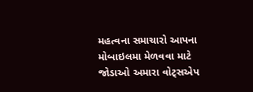મહત્વના સમાચારો આપના મોબાઇલમા મેળવવા માટે જોડાઓ અમારા વોટ્સએપ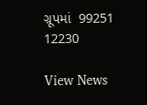ગ્રૂપમાં  99251 12230

View News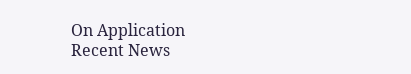On Application
Recent News